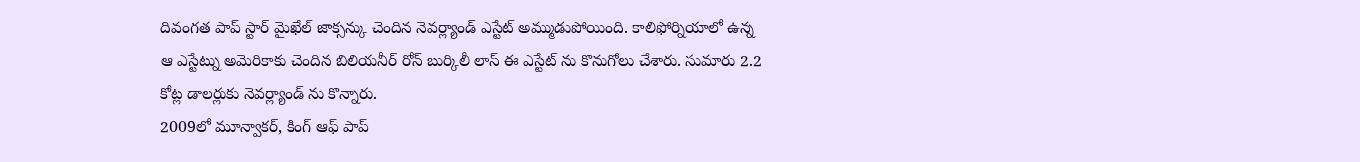దివంగత పాప్ స్టార్ మైఖేల్ జాక్సన్కు చెందిన నెవర్ల్యాండ్ ఎస్టేట్ అమ్ముడుపోయింది. కాలిఫోర్నియాలో ఉన్న ఆ ఎస్టేట్ను అమెరికాకు చెందిన బిలియనీర్ రోన్ బుర్కిలీ లాస్ ఈ ఎస్టేట్ ను కొనుగోలు చేశారు. సుమారు 2.2 కోట్ల డాలర్లుకు నెవర్ల్యాండ్ ను కొన్నారు.
2009లో మూన్వాకర్, కింగ్ ఆఫ్ పాప్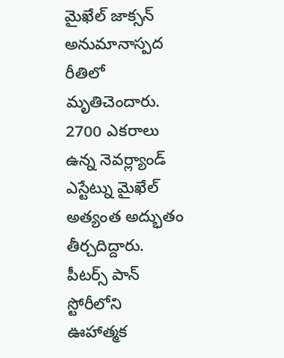మైఖేల్ జాక్సన్ అనుమానాస్పద రీతిలో మృతిచెందారు. 2700 ఎకరాలు ఉన్న నెవర్ల్యాండ్ ఎస్టేట్ను మైఖేల్ అత్యంత అద్భుతం తీర్చదిద్దారు. పీటర్స్ పాన్ స్టోరీలోని ఊహాత్మక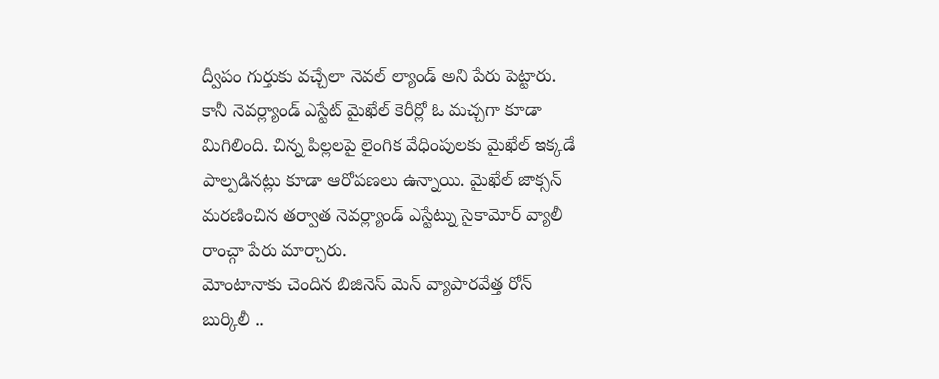ద్వీపం గుర్తుకు వచ్చేలా నెవల్ ల్యాండ్ అని పేరు పెట్టారు. కానీ నెవర్ల్యాండ్ ఎస్టేట్ మైఖేల్ కెరీర్లో ఓ మచ్చగా కూడా మిగిలింది. చిన్న పిల్లలపై లైంగిక వేధింపులకు మైఖేల్ ఇక్కడే పాల్పడినట్లు కూడా ఆరోపణలు ఉన్నాయి. మైఖేల్ జాక్సన్ మరణించిన తర్వాత నెవర్ల్యాండ్ ఎస్టేట్ను సైకామోర్ వ్యాలీ రాంచ్గా పేరు మార్చారు.
మోంటానాకు చెందిన బిజినెస్ మెన్ వ్యాపారవేత్త రోన్ బుర్కిలీ ..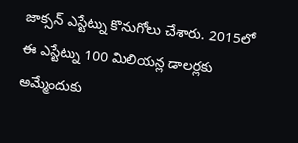జాక్సన్ ఎస్టేట్ను కొనుగోలు చేశారు. 2015లో ఈ ఎస్టేట్ను 100 మిలియన్ల డాలర్లకు అమ్మేందుకు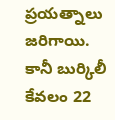ప్రయత్నాలు జరిగాయి. కానీ బుర్కిలీ కేవలం 22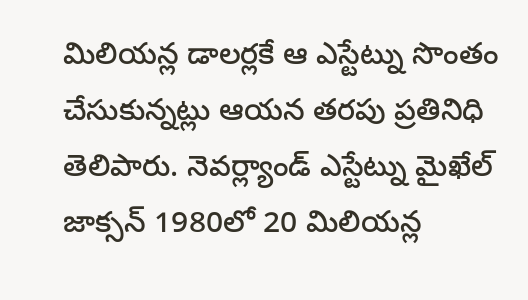మిలియన్ల డాలర్లకే ఆ ఎస్టేట్ను సొంతం చేసుకున్నట్లు ఆయన తరపు ప్రతినిధి తెలిపారు. నెవర్ల్యాండ్ ఎస్టేట్ను మైఖేల్ జాక్సన్ 1980లో 20 మిలియన్ల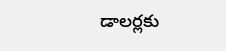డాలర్లకు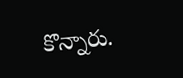కొన్నారు.